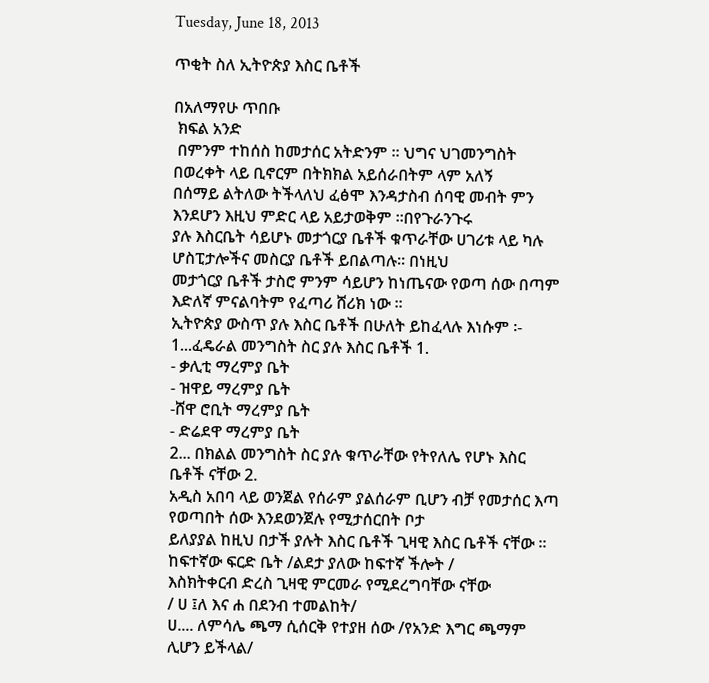Tuesday, June 18, 2013

ጥቂት ስለ ኢትዮጵያ እስር ቤቶች

በአለማየሁ ጥበቡ
 ክፍል አንድ
 በምንም ተከሰስ ከመታሰር አትድንም ፡፡ ህግና ህገመንግስት በወረቀት ላይ ቢኖርም በትክክል አይሰራበትም ላም አለኝ
በሰማይ ልትለው ትችላለህ ፈፅሞ እንዳታስብ ሰባዊ መብት ምን እንደሆን እዚህ ምድር ላይ አይታወቅም ፡፡በየጉራንጉሩ
ያሉ እስርቤት ሳይሆኑ መታጎርያ ቤቶች ቁጥራቸው ሀገሪቱ ላይ ካሉ ሆስፒታሎችና መስርያ ቤቶች ይበልጣሉ፡፡ በነዚህ
መታጎርያ ቤቶች ታስሮ ምንም ሳይሆን ከነጤናው የወጣ ሰው በጣም እድለኛ ምናልባትም የፈጣሪ ሸሪክ ነው ፡፡
ኢትዮጵያ ውስጥ ያሉ እስር ቤቶች በሁለት ይከፈላሉ እነሱም ፡-
1...ፈዴራል መንግስት ስር ያሉ እስር ቤቶች 1.
- ቃሊቲ ማረምያ ቤት
- ዝዋይ ማረምያ ቤት
-ሸዋ ሮቢት ማረምያ ቤት
- ድሬደዋ ማረምያ ቤት
2... በክልል መንግስት ስር ያሉ ቁጥራቸው የትየለሌ የሆኑ እስር ቤቶች ናቸው 2.
አዲስ አበባ ላይ ወንጀል የሰራም ያልሰራም ቢሆን ብቻ የመታሰር እጣ የወጣበት ሰው እንደወንጀሉ የሚታሰርበት ቦታ
ይለያያል ከዚህ በታች ያሉት እስር ቤቶች ጊዛዊ እስር ቤቶች ናቸው ፡፡ከፍተኛው ፍርድ ቤት /ልደታ ያለው ከፍተኛ ችሎት /
እስክትቀርብ ድረስ ጊዛዊ ምርመራ የሚደረግባቸው ናቸው
/ ሀ ፤ለ እና ሐ በደንብ ተመልከት/
ሀ.... ለምሳሌ ጫማ ሲሰርቅ የተያዘ ሰው /የአንድ እግር ጫማም ሊሆን ይችላል/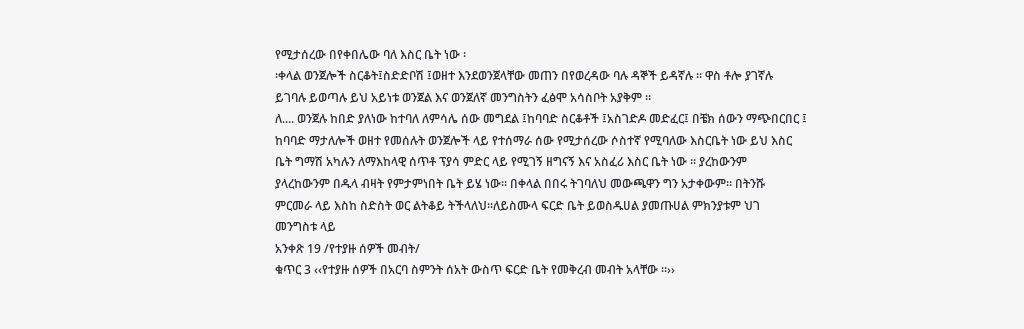የሚታሰረው በየቀበሌው ባለ እስር ቤት ነው ፡
፡ቀላል ወንጀሎች ስርቆት፤ስድድቦሽ ፤ወዘተ እንደወንጀላቸው መጠን በየወረዳው ባሉ ዳኞች ይዳኛሉ ፡፡ ዋስ ቶሎ ያገኛሉ
ይገባሉ ይወጣሉ ይህ አይነቱ ወንጀል እና ወንጀለኛ መንግስትን ፈፅሞ አሳስቦት አያቅም ፡፡
ለ.... ወንጀሉ ከበድ ያለነው ከተባለ ለምሳሌ ሰው መግደል ፤ከባባድ ስርቆቶች ፤አስገድዶ መድፈር፤ በቼክ ሰውን ማጭበርበር ፤
ከባባድ ማታለሎች ወዘተ የመሰሉት ወንጀሎች ላይ የተሰማራ ሰው የሚታሰረው ሶስተኛ የሚባለው እስርቤት ነው ይህ እስር
ቤት ግማሽ አካሉን ለማእከላዊ ሰጥቶ ፕያሳ ምድር ላይ የሚገኝ ዘግናኝ እና አስፈሪ እስር ቤት ነው ፡፡ ያረከውንም
ያላረከውንም በዱላ ብዛት የምታምነበት ቤት ይሄ ነው፡፡ በቀላል በበሩ ትገባለህ መውጫዋን ግን አታቀውም፡፡ በትንሹ
ምርመራ ላይ እስከ ስድስት ወር ልትቆይ ትችላለህ፡፡ለይስሙላ ፍርድ ቤት ይወስዱሀል ያመጡሀል ምክንያቱም ህገ
መንግስቱ ላይ
አንቀጽ 19 /የተያዙ ሰዎች መብት/
ቁጥር 3 ‹‹የተያዙ ሰዎች በአርባ ስምንት ሰአት ውስጥ ፍርድ ቤት የመቅረብ መብት አላቸው ፡፡››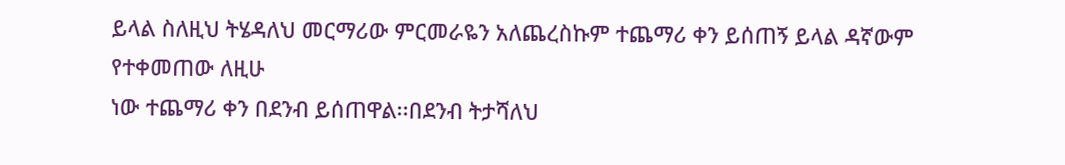ይላል ስለዚህ ትሄዳለህ መርማሪው ምርመራዬን አለጨረስኩም ተጨማሪ ቀን ይሰጠኝ ይላል ዳኛውም የተቀመጠው ለዚሁ
ነው ተጨማሪ ቀን በደንብ ይሰጠዋል፡፡በደንብ ትታሻለህ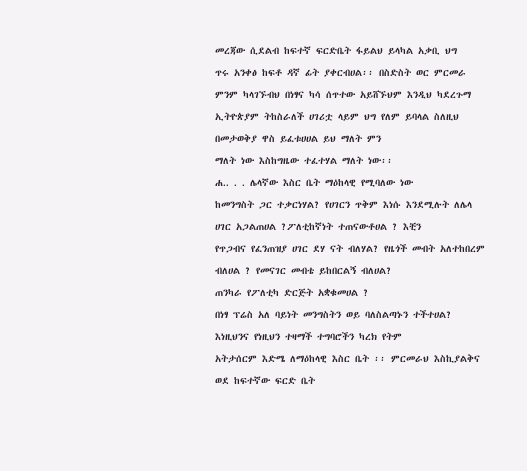መረጃው ሲደልብ ከፍተኛ ፍርድቤት ፋይልህ ይላካል አቃቢ ህግ
ጥሩ አንቀፅ ከፍቶ ዳኛ ፊት ያቀርብሀል፡፡ በስድስት ወር ምርመራ ምንም ካላገኙብህ በነፃና ካሳ ሰጥተው አይሸኙህም እንዲህ ካደረጉማ ኢትዮጵያም ትከስራለች ሀገሪቷ ላይም ህግ የለም ይባላል ስለዚህ በመታወቅያ ዋስ ይፈቱሀሀል ይህ ማለት ምን
ማለት ነው እስከግዜው ተፈተሃል ማለት ነው፡፡
ሐ.. . . ሌላኛው እስር ቤት ማዕከላዊ የሚባለው ነው
ከመንግስት ጋር ተቃርነሃል? የሀገርን ጥቅም እነሱ እንደሚሉት ለሌላ ሀገር አጋልጠሀል ?ፖለቲከኛነት ተጠናውቶሀል ? እቺን
የጥጋብና የፈንጠዝያ ሀገር ደሃ ናት ብለሃል? የዜጎች መብት አለተከበረም ብለሀል ? የመናገር መብቴ ይከበርልኝ ብለሀል?
ጠንካራ የፖለቲካ ድርጅት አቋቁመሀል ?
በነፃ ፕሬስ አለ ባይነት መንግስትን ወይ ባለስልጣኑን ተችተሀል? እነዚህንና የነዚህን ተዛማች ተግባሮችን ካረክ የትም
አትታሰርም እድሜ ለማዕከላዊ እስር ቤት ፡፡ ምርመራህ እስኪያልቅና ወደ ከፍተኛው ፍርድ ቤት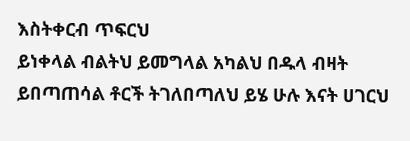እስትቀርብ ጥፍርህ
ይነቀላል ብልትህ ይመግላል አካልህ በዱላ ብዛት ይበጣጠሳል ቶርች ትገለበጣለህ ይሄ ሁሉ እናት ሀገርህ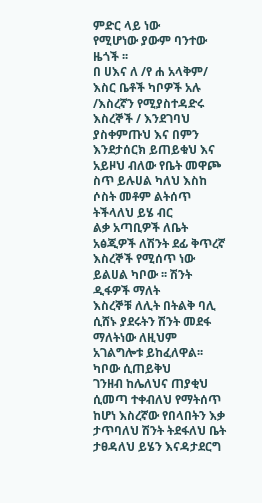ምድር ላይ ነው
የሚሆነው ያውም ባንተው ዜጎች ፡፡
በ ሀእና ለ /የ ሐ አላቅም/ እስር ቤቶች ካቦዎች አሉ /እስረኛን የሚያስተዳድሩ እስረኞች / እንደገባህ ያስቀምጡህ እና በምን
እንደታሰርክ ይጠይቁህ እና አይዞህ ብለው የቤት መዋጮ ስጥ ይሉሀል ካለህ እስከ ሶስት መቶም ልትሰጥ ትችላለህ ይሄ ብር
ልቃ አጣቢዎች ለቤት አፅጂዎች ለሽንት ደፊ ቅጥረኛ እስረኞች የሚሰጥ ነው ይልሀል ካቦው ፡፡ ሽንት ዲፋዎች ማለት
እስረኞቹ ለሊት በትልቅ ባሊ ሲሸኑ ያደሩትን ሽንት መደፋ ማለትነው ለዚህም አገልግሎቱ ይከፈለዋል፡፡ ካቦው ሲጠይቅህ
ገንዘብ ከሌለህና ጠያቂህ ሲመጣ ተቀብለህ የማትሰጥ ከሆነ እስረኛው የበላበትን እቃ ታጥባለህ ሽንት ትደፋለህ ቤት
ታፀዳለህ ይሄን እናዳታደርግ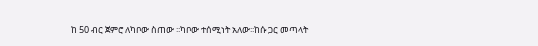ከ 50 ብር ጀምሮ ለካቦው ስጠው ፡፡ካቦው ተሰሚነት አለው፡፡ከሱ ጋር መጣላት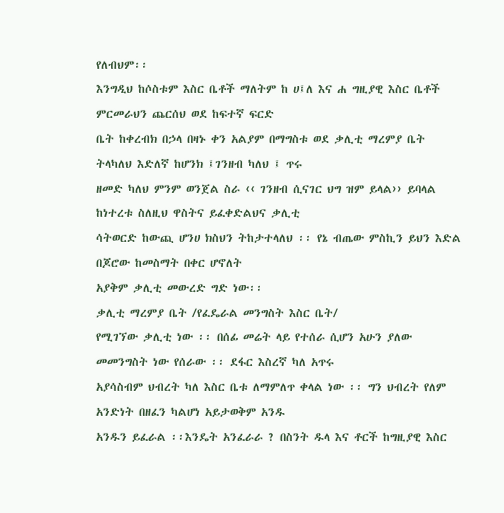የለብህም፡፡
እንግዲህ ከሶስቱም እስር ቤቶች ማለትም ከ ሀ፤ለ እና ሐ ግዚያዊ እስር ቤቶች ምርመራህን ጨርሰህ ወደ ከፍተኛ ፍርድ
ቤት ከቀረብክ በኃላ በዛኑ ቀን አልያም በማግስቱ ወደ ቃሊቲ ማረምያ ቤት ትላካለህ እድለኛ ከሆንክ ፤ገንዘብ ካለህ ፤ ጥሩ
ዘመድ ካለህ ምንም ወንጀል ስራ ‹‹ ገንዘብ ሲናገር ህግ ዝም ይላል›› ይባላል ከነተረቱ ስለዚህ ዋስትና ይፈቀድልህና ቃሊቲ
ሳትወርድ ከውጪ ሆንሀ ክስህን ትከታተላለህ ፡፡ የኔ ብጤው ምስኪን ይህን እድል በጆሮው ከመስማት በቀር ሆኖለት
አያቅም ቃሊቲ መውረድ ግድ ነው፡፡
ቃሊቲ ማረምያ ቤት /የፈዴራል መንግስት እስር ቤት/
የሚገኘው ቃሊቲ ነው ፡፡ በሰፊ መሬት ላይ የተሰራ ሲሆን አሁን ያለው መመንግስት ነው የሰራው ፡፡ ደፋር እስረኛ ካለ አጥሩ
አያሳስብም ህብረት ካለ እስር ቤቱ ለማምለጥ ቀላል ነው ፡፡ ግን ህብረት የለም አንድነት በዘፈን ካልሆነ አይታወቅም አንዱ
አንዱን ይፈራል ፡፡እንዴት አንፈራራ ? በስንት ዱላ እና ቶርች ከግዚያዊ እስር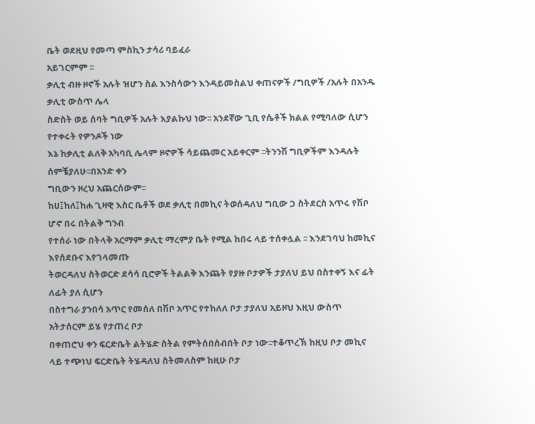ቤት ወደዚህ የመጣ ምስኪን ታሳሪ ባይፈራ
አይገርምም ፡፡
ቃሊቲ ብዙ ዞኖች አሉት ዝሆን ስል እንስሳውን እንዳይመስልህ ቀጠናዎች /ግቢዎች /አሉት በአንዱ ቃሊቲ ውስጥ ሌላ
ስድስት ወይ ሰባት ግቢዎች አሉት እያልኩህ ነው፡፡ አንደኛው ጊቢ የሴቶች ክልል የሚባለው ሲሆን የተቀሩት የዎንዶች ነው
እኔ ከቃሊቲ ልለቅ አካባቢ ሌላም ዞኖዎች ሳይጨመር አይቀርም ፡፡ትንንሽ ግቢዎችም እንዳሉት ሰምቼያለሁ፡፡በአንድ ቀን
ግቢውን ዞረህ አጨርሰውም፡፡
ከሀ፤ከለ፤ከሐ ጊዛዊ እስር ቤቶች ወደ ቃሊቲ በመኪና ትወሰዳለህ ግቢው ጋ ስትደርስ አጥሩ የሽቦ ሆኖ በሩ በትልቅ ግንብ
የተሰራ ነው በትላቅ አርማም ቃሊቲ ማረምያ ቤት የሚል ከበሩ ላይ ተሰቀሏል ፡፡ እንደገባህ ከመኪና እየሰደቡና እየገላመጡ
ትወርዳለህ ስትወርድ ደሳሳ ቢሮዎች ትልልቅ እንጨት የያዙ ቦታዎች ታያለህ ይህ በስተቀኝ እና ፊት ለፊት ያለ ሲሆን
በስተግራ ያንበሳ አጥር የመሰለ በሽቦ አጥር የተከለለ ቦታ ታያለህ አይዞህ እዚህ ውስጥ አትታሰርም ይሄ የታጠረ ቦታ
በቀጠሮህ ቀን ፍርድቤት ልትሄድ ስትል የምትሰበሰብበት ቦታ ነው፡፡ተቆጥረኽ ከዚህ ቦታ መኪና ላይ ተጭነህ ፍርድቤት ትሄዳለህ ስትመለስም ከዚሁ ቦታ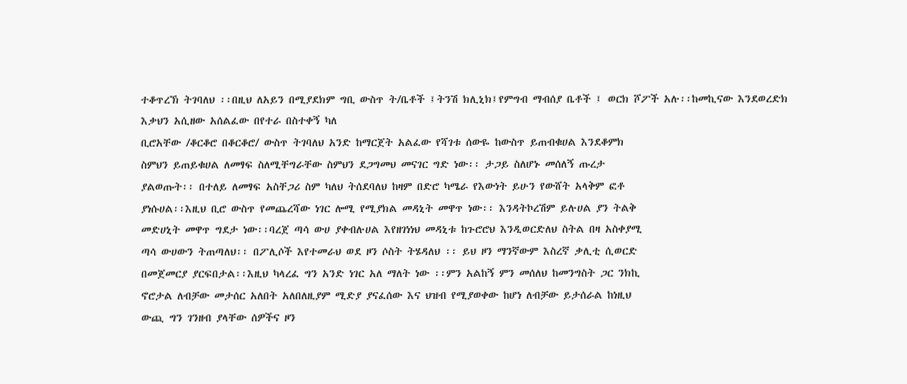ተቆጥረኽ ትገባለህ ፡፡በዚህ ለአይን በሚያደክም ግቢ ውስጥ ት/ቤቶች ፤ትንሽ ክሊኒክ፤የምግብ ማብሰያ ቤቶች ፤ ወርክ ሾፖች አሉ፡፡ከመኪናው እንደወረድክ እቃህን አሲዘው አሰልፈው በየተራ በስተቀኝ ካለ
ቢሮአቸው /ቆርቆሮ በቆርቆሮ/ ውስጥ ትገባለህ አንድ ከማርጀት አልፈው የሻገቱ ሰውዬ ከውስጥ ይጠብቁሀል እንደቆምክ
ስምህን ይጠይቁሀል ለመፃፍ ስለሚቸግራቸው ስምህን ደጋግመህ መናገር ግድ ነው፡፡ ታጋይ ስለሆኑ መሰለኝ ጡረታ
ያልወጡት፡፡ በተለይ ለመፃፍ አስቸጋሪ ስም ካለህ ትሰደባለህ ከዛም በድሮ ካሜራ የእውነት ይሁን የውሸት አላቅም ፎቶ
ያነሱሀል፡፡እዚህ ቢሮ ውስጥ የመጨረሻው ነገር ሎሚ የሚያክል መዳኒት መዋጥ ነው፡፡ እንዳትኮረሽም ይሉሀል ያን ትልቅ
መድሀኒት መዋጥ ግደታ ነው፡፡ባረጀ ጣሳ ውሀ ያቀብሉሀል እየዘገነነህ መዳኒቱ ከጉሮሮህ እንዲወርድለህ ስትል በዛ አስቀያሚ
ጣሳ ውሀውን ትጠጣለህ፡፡ በፖሊሶች እየተመራህ ወደ ዞን ሶስት ትሄዳለህ ፡፡ ይህ ዞን ማንኛውም እስረኛ ቃሊቲ ሲወርድ
በመጀመርያ ያርፍበታል፡፡እዚህ ካላረፈ ግን አንድ ነገር አለ ማለት ነው ፡፡ምን አልከኝ ምን መሰለህ ከመንግስት ጋር ንክኪ
ኖሮታል ለብቻው መታሰር አለበት አለበለዚያም ሚድያ ያናፈሰው እና ህዝብ የሚያወቀው ከሆነ ለብቻው ይታሰራል ከነዚህ
ውጪ ግን ገንዘብ ያላቸው ሰዎችና ዞን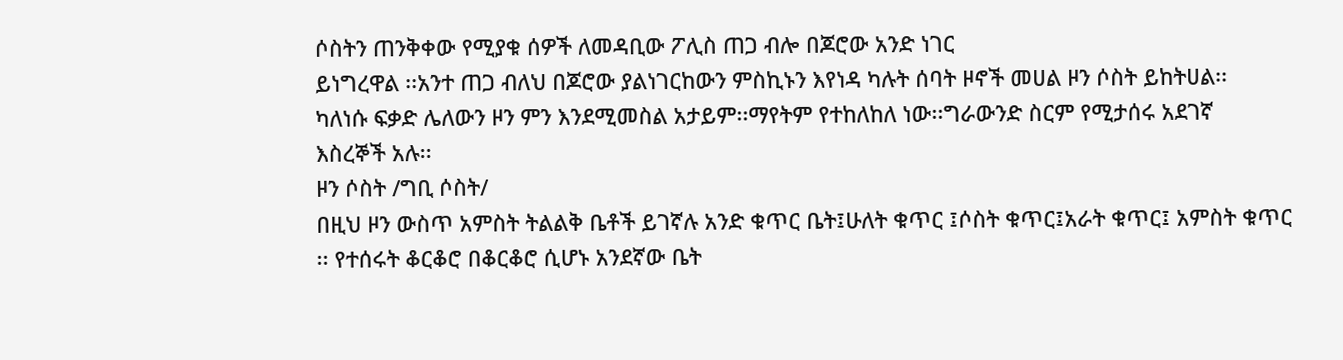ሶስትን ጠንቅቀው የሚያቁ ሰዎች ለመዳቢው ፖሊስ ጠጋ ብሎ በጆሮው አንድ ነገር
ይነግረዋል ፡፡አንተ ጠጋ ብለህ በጆሮው ያልነገርከውን ምስኪኑን እየነዳ ካሉት ሰባት ዞኖች መሀል ዞን ሶስት ይከትሀል፡፡
ካለነሱ ፍቃድ ሌለውን ዞን ምን እንደሚመስል አታይም፡፡ማየትም የተከለከለ ነው፡፡ግራውንድ ስርም የሚታሰሩ አደገኛ
እስረኞች አሉ፡፡
ዞን ሶስት /ግቢ ሶስት/
በዚህ ዞን ውስጥ አምስት ትልልቅ ቤቶች ይገኛሉ አንድ ቁጥር ቤት፤ሁለት ቁጥር ፤ሶስት ቁጥር፤አራት ቁጥር፤ አምስት ቁጥር
፡፡ የተሰሩት ቆርቆሮ በቆርቆሮ ሲሆኑ አንደኛው ቤት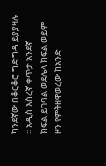ካንደኛው በቆርቆሮ ግድግዳ ይያያዛሉ ፡፡ አዲስ እስረኛ ቀጥታ አንደኛ
ክፍል ይገባል ወደሌላ ክፍል ወይም ዞን የምትዘዋወረው ከአንድ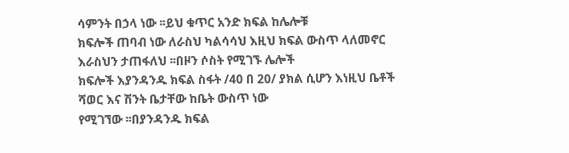ሳምንት በኃላ ነው ፡፡ይህ ቁጥር አንድ ክፍል ከሌሎቹ
ክፍሎች ጠባብ ነው ለራስህ ካልሳሳህ እዚህ ክፍል ውስጥ ላለመኖር እራስህን ታጠፋለህ ፡፡በዞን ሶስት የሚገኙ ሌሎች
ክፍሎች እያንዳንዱ ክፍል ስፋት /40 በ 20/ ያክል ሲሆን እነዚህ ቤቶች ሻወር እና ሽንት ቤታቸው ከቤት ውስጥ ነው
የሚገኘው ፡፡በያንዳንዱ ክፍል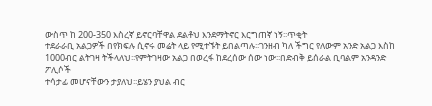ውስጥ ከ 200-350 እስረኛ ይኖርባቸዋል ደልቶህ እንደማትኖር እርግጠኛ ነኝ፡፡ጥቂት
ተደራራቢ አልጋዎች በየክፍሉ ሲኖሩ መሬት ላይ የሚተኙት ይበልጣሉ፡፡ገንዘብ ካለ ችግር የለውም አንድ አልጋ እስከ
1000ብር ልትገዛ ትችላለህ፡፡የምትገዛው አልጋ በወረፋ ከደረሰው ሰው ነው፡፡በድብቅ ይሰራል ቢባልም አንዳንድ ፖሊሶች
ተሳታፊ መሆናቸውን ታያለህ፡፡ይሄን ያህል ብር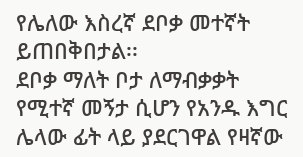የሌለው እስረኛ ደቦቃ መተኛት ይጠበቅበታል፡፡
ደቦቃ ማለት ቦታ ለማብቃቃት የሚተኛ መኝታ ሲሆን የአንዱ እግር ሌላው ፊት ላይ ያደርገዋል የዛኛው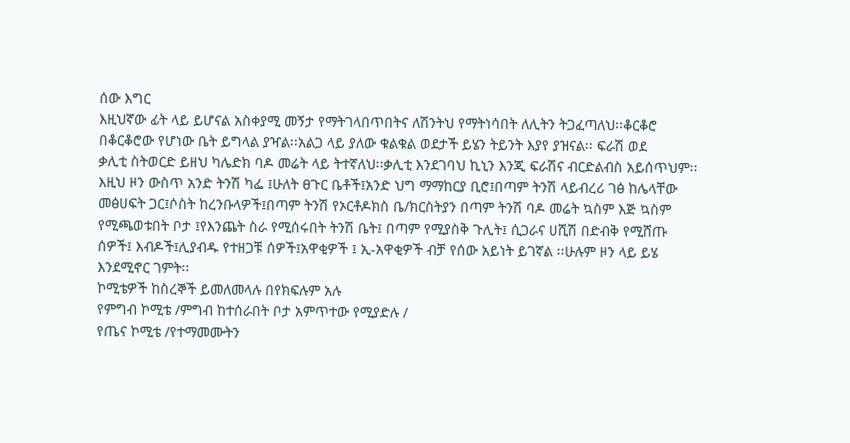ሰው እግር
እዚህኛው ፊት ላይ ይሆናል አስቀያሚ መኝታ የማትገላበጥበትና ለሽንትህ የማትነሳበት ለሊትን ትጋፈጣለህ፡፡ቆርቆሮ
በቆርቆሮው የሆነው ቤት ይግላል ያዣል፡፡አልጋ ላይ ያለው ቁልቁል ወደታች ይሄን ትይንት እያየ ያዝናል፡፡ ፍራሽ ወደ
ቃሊቲ ስትወርድ ይዘህ ካሌድክ ባዶ መሬት ላይ ትተኛለህ፡፡ቃሊቲ እንደገባህ ኪኒን እንጂ ፍራሽና ብርድልብስ አይሰጥህም፡፡
እዚህ ዞን ውስጥ አንድ ትንሽ ካፌ ፤ሁለት ፀጉር ቤቶች፤አንድ ህግ ማማከርያ ቢሮ፤በጣም ትንሽ ላይብረሪ ገፅ ከሌላቸው
መፅሀፍት ጋር፤ሶስት ከረንቡላዎች፤በጣም ትንሽ የኦርቶዶክስ ቤ/ክርስትያን በጣም ትንሽ ባዶ መሬት ኳስም እጅ ኳስም
የሚጫወቱበት ቦታ ፤የእንጨት ስራ የሚሰሩበት ትንሽ ቤት፤ በጣም የሚያስቅ ጉሊት፤ ሲጋራና ሀሺሽ በድብቅ የሚሸጡ
ሰዎች፤ እብዶች፤ሊያብዱ የተዘጋቹ ሰዎች፤አዋቂዎች ፤ ኢ-አዋቂዎች ብቻ የሰው አይነት ይገኛል ፡፡ሁሉም ዞን ላይ ይሄ
እንደሚኖር ገምት፡፡
ኮሚቴዎች ከስረኞች ይመለመላሉ በየክፍሉም አሉ
የምግብ ኮሚቴ /ምግብ ከተሰራበት ቦታ አምጥተው የሚያድሉ /
የጤና ኮሚቴ /የተማመሙትን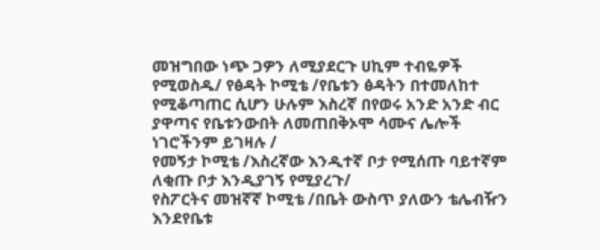መዝግበው ነጭ ጋዎን ለሚያደርጉ ሀኪም ተብዬዎች የሚወስዱ/ የፅዳት ኮሚቴ /የቤቱን ፅዳትን በተመለከተ የሚቆጣጠር ሲሆን ሁሉም እስረኛ በየወሩ አንድ አንድ ብር ያዋጣና የቤቱንውበት ለመጠበቅኦሞ ሳሙና ሌሎች ነገሮችንም ይገዛሉ /
የመኝታ ኮሚቴ /እስረኛው እንዲተኛ ቦታ የሚሰጡ ባይተኛም ለቂጡ ቦታ እንዲያገኝ የሚያረጉ/
የስፖርትና መዝኛኛ ኮሚቴ /በቤት ውስጥ ያለውን ቴሌብዥን እንደየቤቱ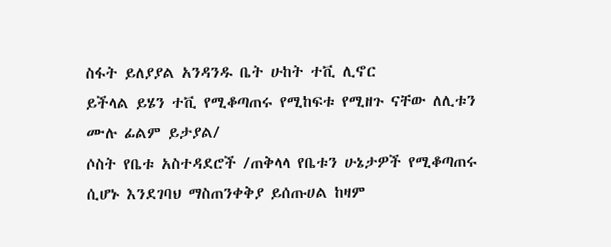ስፋት ይለያያል አንዳንዱ ቤት ሁከት ተቪ ሊኖር
ይችላል ይሄን ተቪ የሚቆጣጠሩ የሚከፍቱ የሚዘጉ ናቸው ለሊቱን ሙሉ ፊልም ይታያል/
ሶስት የቤቱ አስተዳደሮች /ጠቅላላ የቤቱን ሁኔታዎች የሚቆጣጠሩ ሲሆኑ እንደገባህ ማስጠንቀቅያ ይሰጡሀል ከዛም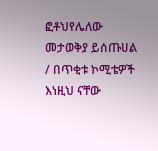ፎቶህየሌለው መታወቅያ ይሰጡሀል / በጥቂቱ ኮሚቴዎች እነዚህ ናቸው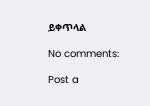ይቀጥላል

No comments:

Post a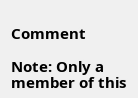Comment

Note: Only a member of this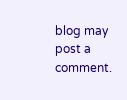blog may post a comment.